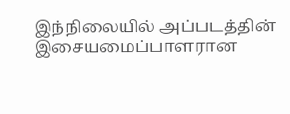இந்நிலையில் அப்படத்தின் இசையமைப்பாளரான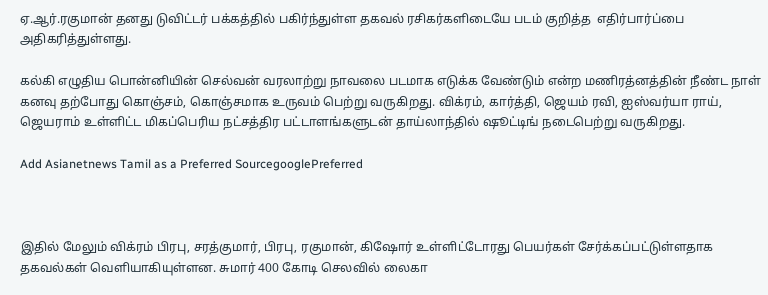ஏ.ஆர்.ரகுமான் தனது டுவிட்டர் பக்கத்தில் பகிர்ந்துள்ள தகவல் ரசிகர்களிடையே படம் குறித்த  எதிர்பார்ப்பை அதிகரித்துள்ளது.

கல்கி எழுதிய பொன்னியின் செல்வன் வரலாற்று நாவலை படமாக எடுக்க வேண்டும் என்ற மணிரத்னத்தின் நீண்ட நாள் கனவு தற்போது கொஞ்சம், கொஞ்சமாக உருவம் பெற்று வருகிறது. விக்ரம், கார்த்தி, ஜெயம் ரவி, ஐஸ்வர்யா ராய், ஜெயராம் உள்ளிட்ட மிகப்பெரிய நட்சத்திர பட்டாளங்களுடன் தாய்லாந்தில் ஷூட்டிங் நடைபெற்று வருகிறது.

Add Asianetnews Tamil as a Preferred SourcegooglePreferred



இதில் மேலும் விக்ரம் பிரபு, சரத்குமார், பிரபு, ரகுமான், கிஷோர் உள்ளிட்டோரது பெயர்கள் சேர்க்கப்பட்டுள்ளதாக தகவல்கள் வெளியாகியுள்ளன. சுமார் 400 கோடி செலவில் லைகா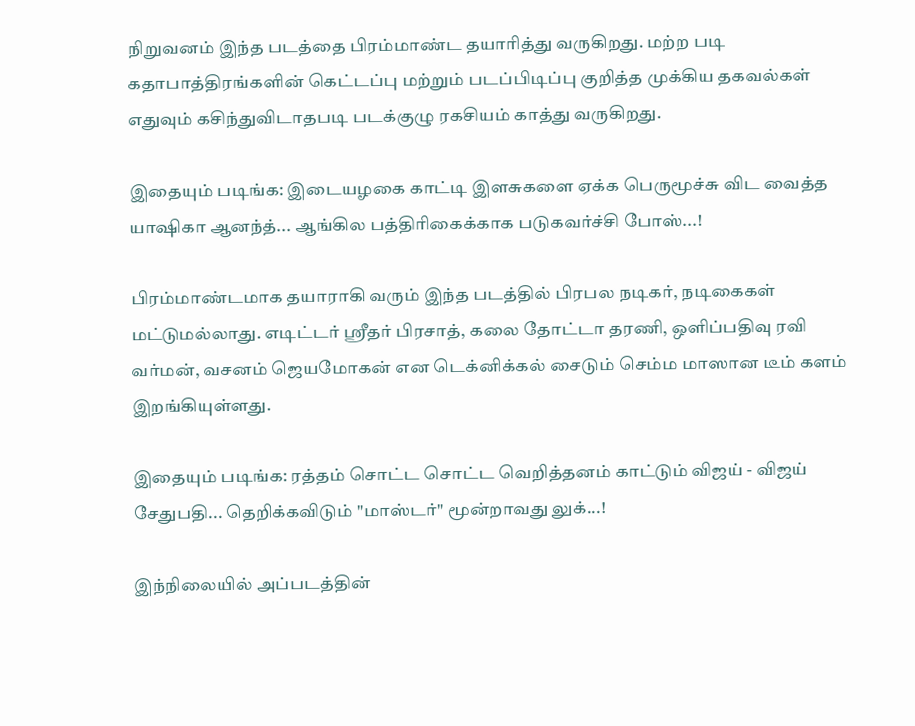நிறுவனம் இந்த படத்தை பிரம்மாண்ட தயாரித்து வருகிறது. மற்ற படி கதாபாத்திரங்களின் கெட்டப்பு மற்றும் படப்பிடிப்பு குறித்த முக்கிய தகவல்கள் எதுவும் கசிந்துவிடாதபடி படக்குழு ரகசியம் காத்து வருகிறது.

இதையும் படிங்க: இடையழகை காட்டி இளசுகளை ஏக்க பெருமூச்சு விட வைத்த யாஷிகா ஆனந்த்... ஆங்கில பத்திரிகைக்காக படுகவர்ச்சி போஸ்...!

பிரம்மாண்டமாக தயாராகி வரும் இந்த படத்தில் பிரபல நடிகர், நடிகைகள் மட்டுமல்லாது. எடிட்டர் ஸ்ரீதர் பிரசாத், கலை தோட்டா தரணி, ஒளிப்பதிவு ரவி வர்மன், வசனம் ஜெயமோகன் என டெக்னிக்கல் சைடும் செம்ம மாஸான டீம் களம் இறங்கியுள்ளது.

இதையும் படிங்க: ரத்தம் சொட்ட சொட்ட வெறித்தனம் காட்டும் விஜய் - விஜய் சேதுபதி... தெறிக்கவிடும் "மாஸ்டர்" மூன்றாவது லுக்...!

இந்நிலையில் அப்படத்தின்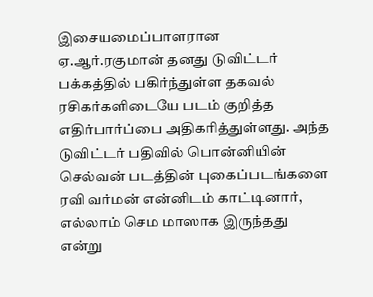இசையமைப்பாளரான ஏ.ஆர்.ரகுமான் தனது டுவிட்டர் பக்கத்தில் பகிர்ந்துள்ள தகவல் ரசிகர்களிடையே படம் குறித்த எதிர்பார்ப்பை அதிகரித்துள்ளது. அந்த டுவிட்டர் பதிவில் பொன்னியின் செல்வன் படத்தின் புகைப்படங்களை ரவி வர்மன் என்னிடம் காட்டினார், எல்லாம் செம மாஸாக இருந்தது என்று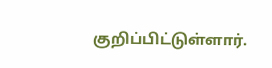குறிப்பிட்டுள்ளார்.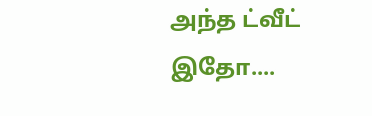அந்த ட்வீட் இதோ....